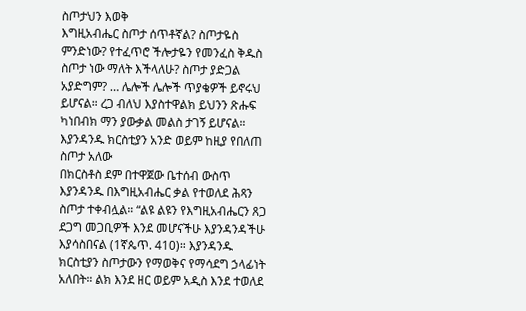ስጦታህን እወቅ
እግዚአብሔር ስጦታ ሰጥቶኛል? ስጦታዬስ ምንድነው? የተፈጥሮ ችሎታዬን የመንፈስ ቅዱስ ስጦታ ነው ማለት እችላለሁ? ስጦታ ያድጋል አያድግም? … ሌሎች ሌሎች ጥያቄዎች ይኖሩህ ይሆናል። ረጋ ብለህ እያስተዋልክ ይህንን ጽሑፍ ካነበብክ ማን ያውቃል መልስ ታገኝ ይሆናል።
እያንዳንዱ ክርስቲያን አንድ ወይም ከዚያ የበለጠ ስጦታ አለው
በክርስቶስ ደም በተዋጀው ቤተሰብ ውስጥ እያንዳንዱ በእግዚአብሔር ቃል የተወለደ ሕጻን ስጦታ ተቀብሏል። “ልዩ ልዩን የእግዚአብሔርን ጸጋ ደጋግ መጋቢዎች እንደ መሆናችሁ እያንዳንዳችሁ እያሳስበናል (1ኛጴጥ. 410)። እያንዳንዱ ክርስቲያን ስጦታውን የማወቅና የማሳደግ ኃላፊነት አለበት። ልክ እንደ ዘር ወይም አዲስ እንደ ተወለደ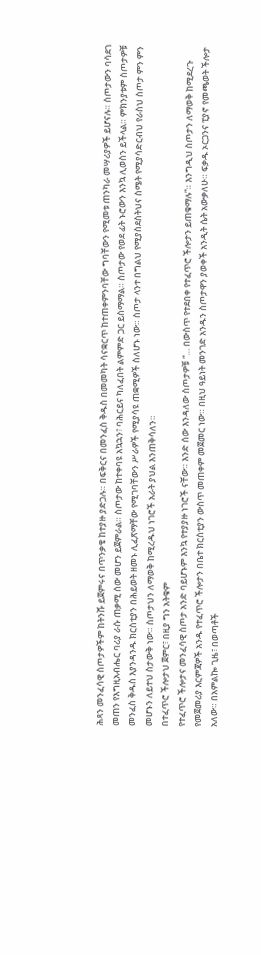ሕጻን መንፈሳዊ ስጦታዎችም ከትንሹ ይጀምሩና በጥንቃቄ ከተያዙ ያድጋሉ። በፍቅርና በመንፈስ ቅዱስ በመመካት ሳናቋርጥ ከተጠቀምንባቸው ግባቸውን የሚመቱ ጠንካራ መሣሪያዎች ይሆናሉ። ስጦታውን ባሳደገ መጠን የእግዚአብሔር ባሪያ ራሱ ጠቃሚ ሰው መሆን ይጀምራል። ስጦታው ከተቀባዩ አኳኋን፣ ባሕርይና ካለፈበት ልምምድ ጋር ይስማማል። ስጦታው የወደ ፊት ኑሮውን እንኳ ሊወስን ይችላል። ምክንያቱም ስጦታዎቹ መንፈስ ቅዱስ እያንዳንዱ ክርስቲያን በሕይወት ዘመኑ ሊፈጽማቸው የሚገባቸውን ሥራዎች የሚያሳዩ ጠቋሚዎች ስለሆኑ ነው። ስጦታ ላንተ በግልህ የሚያስደስትህና ስሜት የሚያሳድርብህ የራስህ ስጦታ ምን ምን መሆኑን ለይተህ ስታውቅ ነው። ስጦታህን ለማወቅ ከሚረዱህ ነገሮች አራት ያህል እንጠቅሳለን።
በተፈጥሮ ችሎታህ ጀምር፣ በዚያ ግን አትቁም
የተፈጥሮ ችሎታና መንፈሳዊ ስጦታ አንድ ባይሆኑም እንኳ የተያያዙ ነገሮች ናቸው። እንድ ሰው እንዳለው ስጦታዎቹ “… በውስጥ የተደበቀ የተፈጥሮ ችሎታን ይጠቁማሉ”። እንግዲህ ስጦታን ለማወቅ ከሚደረጉ የመጀመሪያ እርምጃዎች አንዱ የተፈጥሮ ችሎታን በቤተ ክርስቲያን ውስጥ መጠቀም መጀመር ነው። በዚህ ዓይነት መንገድ አንዱን ስጦታዋን ያወቀች አንዲት ሴት አውቃለሁ። ፍቃዱ ኦርጋንና ፒያኖ የመጫወት ችሎታ አለው። በአምልኰ ጊዜ፣ በወጣቶች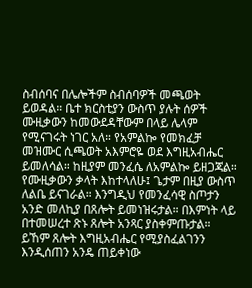ስብሰባና በሌሎችም ስብሰባዎች መጫወት ይወዳል። ቤተ ክርስቲያን ውስጥ ያሉት ሰዎች ሙዚቃውን ከመውደዳቸውም በላይ ሌላም የሚናገሩት ነገር አለ። የአምልኰ የመክፈቻ መዝሙር ሲጫወት አእምሮዬ ወደ እግዚአብሔር ይመለሳል። ከዚያም መንፈሴ ለአምልኰ ይዘጋጃል። የሙዚቃውን ቃላት እከተላለሁ፤ ጌታም በዚያ ውስጥ ለልቤ ይናገራል። እንግዲህ የመንፈሳዊ ስጦታን አንድ መለኪያ በጸሎት ይመነዝሩታል። በእምነት ላይ በተመሠረተ ጽኑ ጸሎት አንጻር ያስቀምጡታል። ይኸም ጸሎት እግዚአብሔር የሚያስፈልገንን እንዲሰጠን አንዴ ጠይቀነው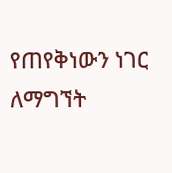የጠየቅነውን ነገር ለማግኘት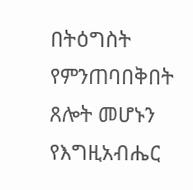በትዕግስት የምንጠባበቅበት ጸሎት መሆኑን የእግዚአብሔር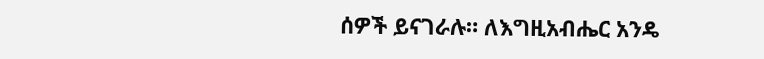ሰዎች ይናገራሉ። ለእግዚአብሔር አንዴ